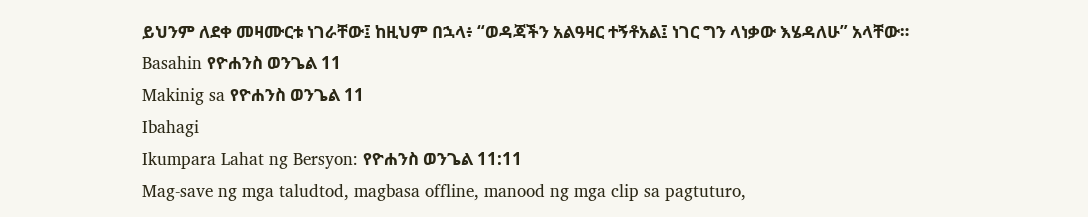ይህንም ለደቀ መዛሙርቱ ነገራቸው፤ ከዚህም በኋላ፥ “ወዳጃችን አልዓዛር ተኝቶአል፤ ነገር ግን ላነቃው እሄዳለሁ” አላቸው።
Basahin የዮሐንስ ወንጌል 11
Makinig sa የዮሐንስ ወንጌል 11
Ibahagi
Ikumpara Lahat ng Bersyon: የዮሐንስ ወንጌል 11:11
Mag-save ng mga taludtod, magbasa offline, manood ng mga clip sa pagtuturo,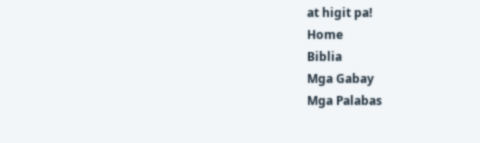at higit pa!
Home
Biblia
Mga Gabay
Mga Palabas